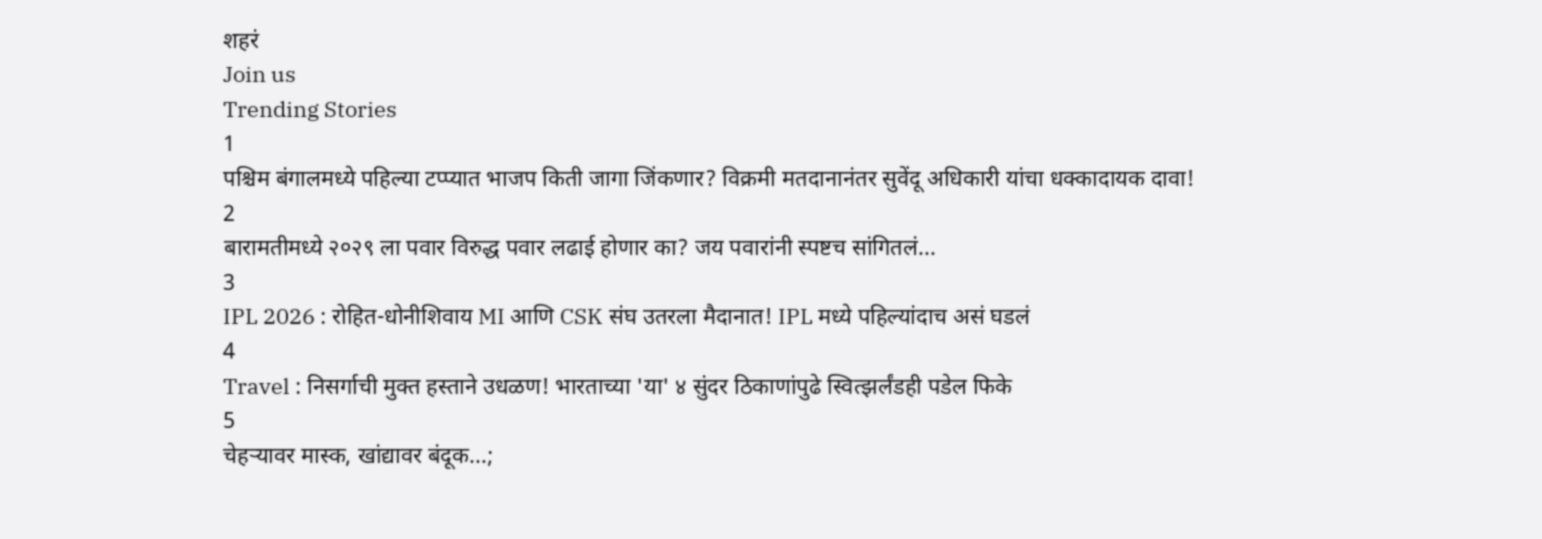शहरं
Join us
Trending Stories
1
पश्चिम बंगालमध्ये पहिल्या टप्प्यात भाजप किती जागा जिंकणार? विक्रमी मतदानानंतर सुवेंदू अधिकारी यांचा धक्कादायक दावा!
2
बारामतीमध्ये २०२९ ला पवार विरुद्ध पवार लढाई होणार का? जय पवारांनी स्पष्टच सांगितलं...
3
IPL 2026 : रोहित-धोनीशिवाय MI आणि CSK संघ उतरला मैदानात! IPL मध्ये पहिल्यांदाच असं घडलं
4
Travel : निसर्गाची मुक्त हस्ताने उधळण! भारताच्या 'या' ४ सुंदर ठिकाणांपुढे स्वित्झर्लंडही पडेल फिके
5
चेहऱ्यावर मास्क, खांद्यावर बंदूक...;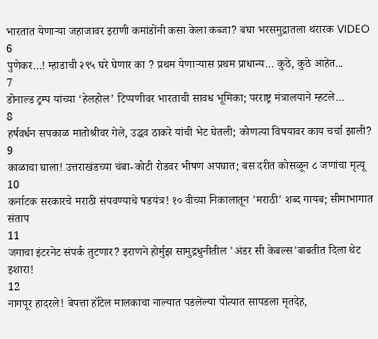भारतात येणाऱ्या जहाजावर इराणी कमांडोंनी कसा केला कब्जा? बघा भरसमुद्रातला थरारक VIDEO
6
पुणेकर...! म्हाडाची २९५ घरे घेणार का ? प्रथम येणाऱ्यास प्रथम प्राधान्य... कुठे, कुठे आहेत...
7
डोनाल्ड ट्रम्प यांच्या ‘हेलहोल’ टिप्पणीवर भारताची सावध भूमिका; परराष्ट्र मंत्रालयाने म्हटले...
8
हर्षवर्धन सपकाळ मातोश्रीवर गेले, उद्धव ठाकरे यांची भेट घेतली; कोणत्या विषयावर काय चर्चा झाली?
9
काळाचा घाला! उत्तराखंडच्या चंबा-कोटी रोडवर भीषण अपघात; बस दरीत कोसळून ८ जणांचा मृत्यू
10
कर्नाटक सरकारचे मराठी संपवण्याचे षडयंत्र! १० वीच्या निकालातून 'मराठी' शब्द गायब; सीमाभागात संताप
11
जगाचा इंटरनेट संपर्क तुटणार? इराणने होर्मुझ सामुद्रधुनीतील 'अंडर सी केबल्स'बाबतीत दिला थेट इशारा!
12
नागपूर हादरले! बेपत्ता हॉटेल मालकाचा नाल्यात पडलेल्या पोत्यात सापडला मृतदेह,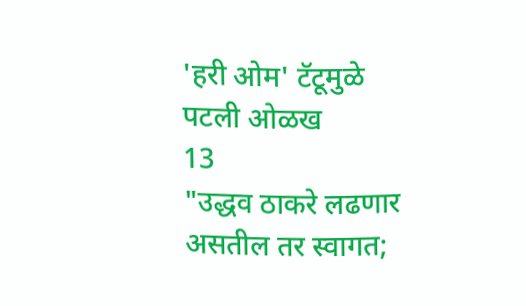'हरी ओम' टॅटूमुळे पटली ओळख
13
"उद्धव ठाकरे लढणार असतील तर स्वागत;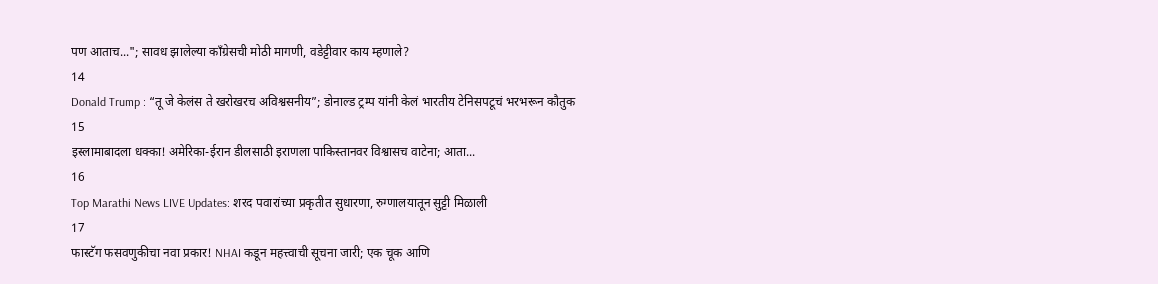पण आताच..."; सावध झालेल्या काँग्रेसची मोठी मागणी, वडेट्टीवार काय म्हणाले?
14
Donald Trump : “तू जे केलंस ते खरोखरच अविश्वसनीय”; डोनाल्ड ट्रम्प यांनी केलं भारतीय टेनिसपटूचं भरभरून कौतुक
15
इस्लामाबादला धक्का! अमेरिका-ईरान डीलसाठी इराणला पाकिस्तानवर विश्वासच वाटेना; आता...
16
Top Marathi News LIVE Updates: शरद पवारांच्या प्रकृतीत सुधारणा, रुग्णालयातून सुट्टी मिळाली
17
फास्टॅग फसवणुकीचा नवा प्रकार! NHAI कडून महत्त्वाची सूचना जारी; एक चूक आणि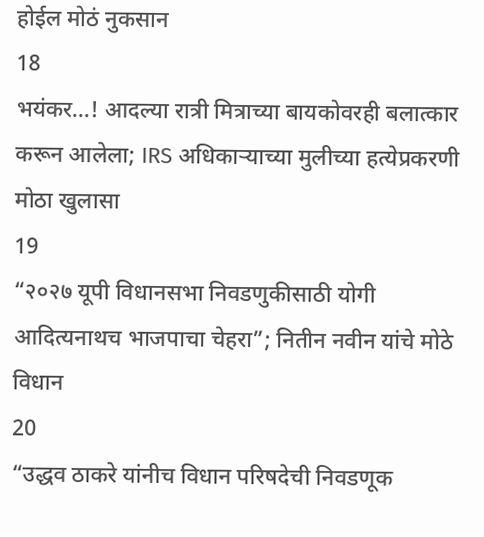होईल मोठं नुकसान
18
भयंकर...! आदल्या रात्री मित्राच्या बायकोवरही बलात्कार करून आलेला; IRS अधिकाऱ्याच्या मुलीच्या हत्येप्रकरणी मोठा खुलासा
19
“२०२७ यूपी विधानसभा निवडणुकीसाठी योगी आदित्यनाथच भाजपाचा चेहरा”; नितीन नवीन यांचे मोठे विधान
20
“उद्धव ठाकरे यांनीच विधान परिषदेची निवडणूक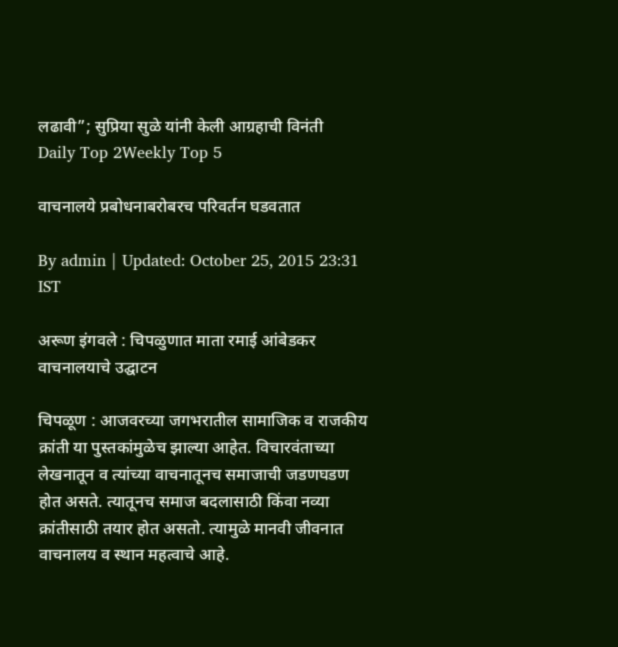लढावी”; सुप्रिया सुळे यांनी केली आग्रहाची विनंती
Daily Top 2Weekly Top 5

वाचनालये प्रबोधनाबरोबरच परिवर्तन घडवतात

By admin | Updated: October 25, 2015 23:31 IST

अरूण इंगवले : चिपळुणात माता रमाई आंबेडकर वाचनालयाचे उद्घाटन

चिपळूण : आजवरच्या जगभरातील सामाजिक व राजकीय क्रांती या पुस्तकांमुळेच झाल्या आहेत. विचारवंताच्या लेखनातून व त्यांच्या वाचनातूनच समाजाची जडणघडण होत असते. त्यातूनच समाज बदलासाठी किंवा नव्या क्रांतीसाठी तयार होत असतो. त्यामुळे मानवी जीवनात वाचनालय व स्थान महत्वाचे आहे.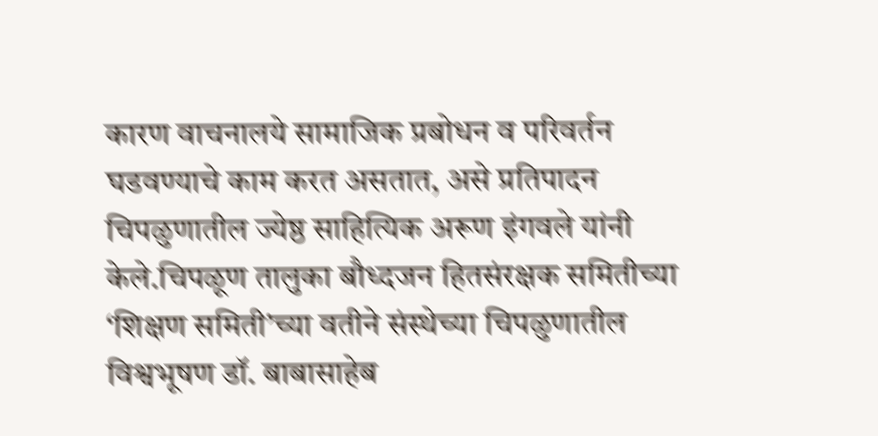कारण वाचनालये सामाजिक प्रबोधन व परिवर्तन घडवण्याचे काम करत असतात, असे प्रतिपादन चिपळुणातील ज्येष्ठ साहित्यिक अरूण इंगवले यांनी केले.चिपळूण तालुका बौध्दजन हितसंरक्षक समितीच्या ‘शिक्षण समिती’च्या वतीने संस्थेच्या चिपळुणातील विश्वभूषण डॉ. बाबासाहेब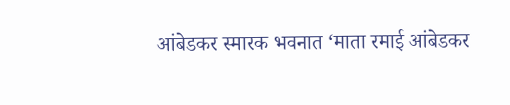आंबेडकर स्मारक भवनात ‘माता रमाई आंबेडकर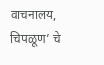वाचनालय, चिपळूण’ चे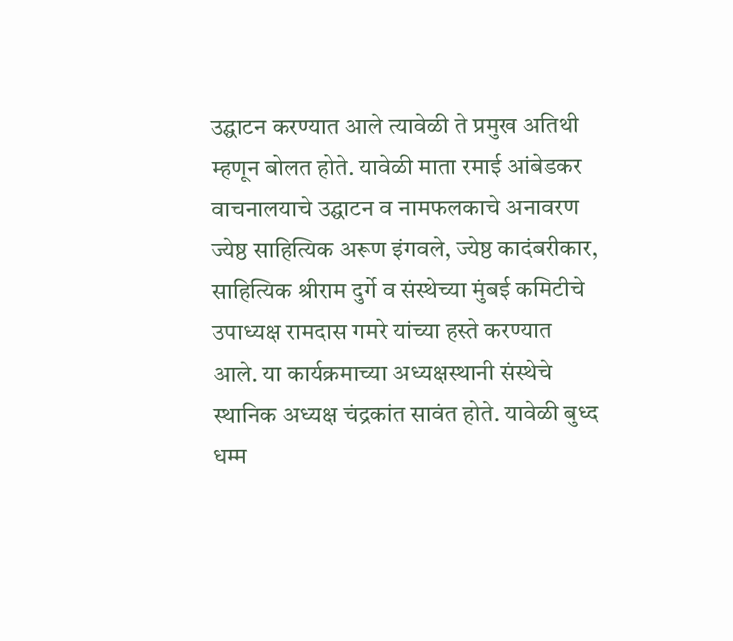उद्घाटन करण्यात आले त्यावेळी ते प्रमुख अतिथी म्हणून बोलत होते. यावेळी माता रमाई आंबेडकर वाचनालयाचे उद्घाटन व नामफलकाचे अनावरण ज्येष्ठ साहित्यिक अरूण इंगवले, ज्येष्ठ कादंबरीकार, साहित्यिक श्रीराम दुर्गे व संस्थेच्या मुंबई कमिटीचे उपाध्यक्ष रामदास गमरे यांच्या हस्ते करण्यात आले. या कार्यक्रमाच्या अध्यक्षस्थानी संस्थेचे स्थानिक अध्यक्ष चंद्रकांत सावंत होते. यावेळी बुध्द धम्म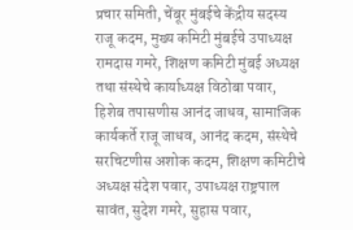प्रचार समिती, चेंबूर मुंबईचे केंद्रीय सदस्य राजू कदम, मुख्य कमिटी मुंबईचे उपाध्यक्ष रामदास गमरे, शिक्षण कमिटी मुंबई अध्यक्ष तथा संस्थेचे कार्याध्यक्ष विठोबा पवार, हिशेब तपासणीस आनंद जाधव, सामाजिक कार्यकर्ते राजू जाधव, आनंद कदम, संस्थेचे सरचिटणीस अशोक कदम, शिक्षण कमिटीचे अध्यक्ष संदेश पवार, उपाध्यक्ष राष्ट्रपाल सावंत, सुदेश गमरे, सुहास पवार,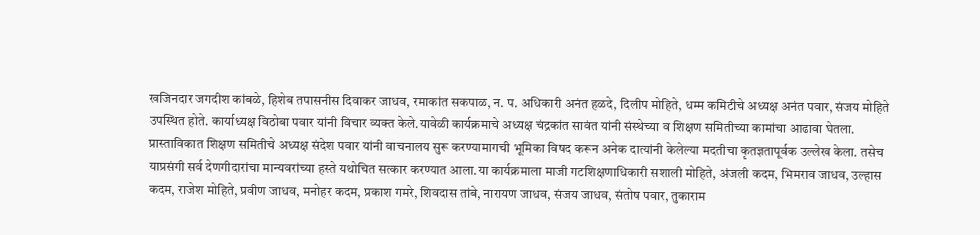खजिनदार जगदीश कांबळे, हिशेब तपासनीस दिवाकर जाधव, रमाकांत सकपाळ, न. प. अधिकारी अनंत हळदे, दिलीप मोहिते, धम्म कमिटीचे अध्यक्ष अनंत पवार, संजय मोहिते उपस्थित होते. कार्याध्यक्ष विठोबा पवार यांनी विचार व्यक्त केले.यावेळी कार्यक्रमाचे अध्यक्ष चंद्रकांत सावंत यांनी संस्थेच्या व शिक्षण समितीच्या कामांचा आढावा घेतला. प्रास्ताविकात शिक्षण समितीचे अध्यक्ष संदेश पवार यांनी वाचनालय सुरू करण्यामागची भूमिका विषद करून अनेक दात्यांनी केलेल्या मदतीचा कृतज्ञतापूर्वक उल्लेख केला. तसेच याप्रसंगी सर्व देणगीदारांचा मान्यवरांच्या हस्ते यथोचित सत्कार करण्यात आला.या कार्यक्रमाला माजी गटशिक्षणाधिकारी सशाली मोहिते, अंजली कदम, भिमराव जाधव, उल्हास कदम, राजेश मोहिते, प्रवीण जाधव, मनोहर कदम, प्रकाश गमरे, शिवदास तांबे, नारायण जाधव, संजय जाधव, संतोष पवार, तुकाराम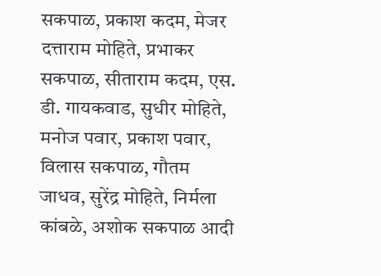सकपाळ, प्रकाश कदम, मेजर दत्ताराम मोहिते, प्रभाकर सकपाळ, सीताराम कदम, एस. डी. गायकवाड, सुधीर मोहिते, मनोज पवार, प्रकाश पवार, विलास सकपाळ, गौतम जाधव, सुरेंद्र मोहिते, निर्मला कांबळे, अशोक सकपाळ आदी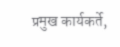प्रमुख कार्यकर्ते,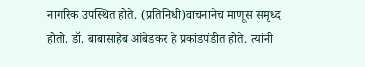नागरिक उपस्थित होते. (प्रतिनिधी)वाचनानेच माणूस समृध्द होतो. डॉ. बाबासाहेब आंबेडकर हे प्रकांडपंडीत होते. त्यांनी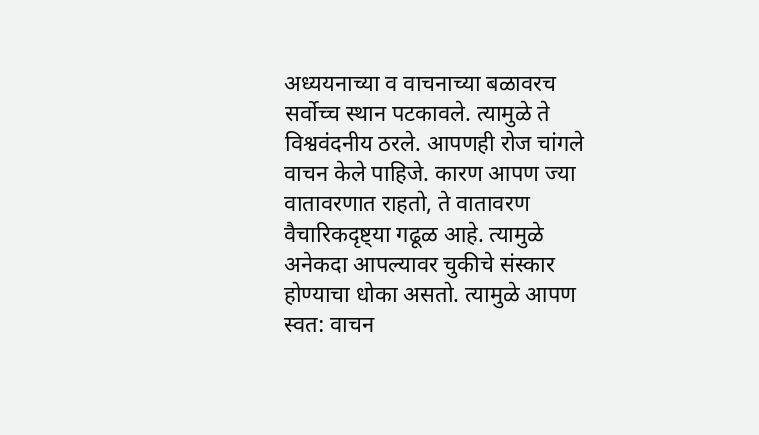अध्ययनाच्या व वाचनाच्या बळावरच सर्वोच्च स्थान पटकावले. त्यामुळे ते विश्ववंदनीय ठरले. आपणही रोज चांगले वाचन केले पाहिजे. कारण आपण ज्या वातावरणात राहतो, ते वातावरण वैचारिकदृष्ट्या गढूळ आहे. त्यामुळे अनेकदा आपल्यावर चुकीचे संस्कार होण्याचा धोका असतो. त्यामुळे आपण स्वत: वाचन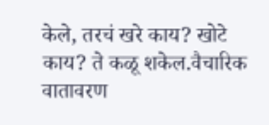केले, तरचं खरे काय? खोटे काय? ते कळू शकेल.वैचारिक वातावरण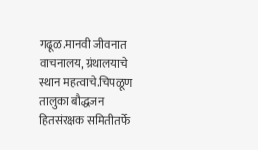गढूळ.मानवी जीवनात वाचनालय, ग्रंथालयाचे स्थान महत्वाचे.चिपळूण तालुका बौद्धजन हितसंरक्षक समितीतर्फे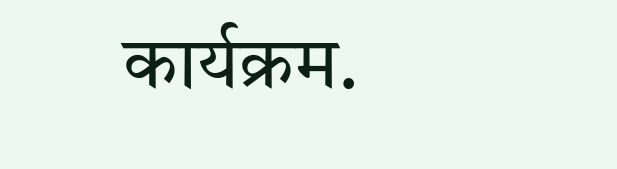कार्यक्रम.